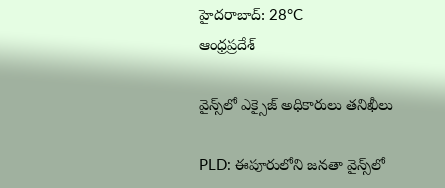హైదరాబాద్: 28°C
ఆంధ్రప్రదేశ్

వైన్స్‌లో ఎక్సైజ్‌ అధికారులు తనిఖీలు

PLD: ఈపూరులోని జనతా వైన్స్‌లో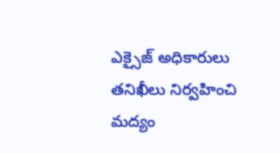ఎక్సైజ్‌ అధికారులు తనిఖీలు నిర్వహించి మద్యం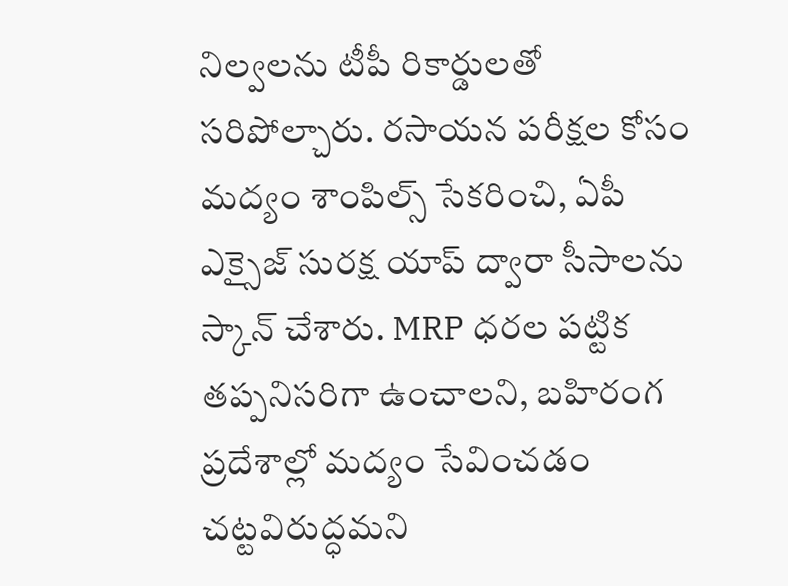నిల్వలను టీపీ రికార్డులతో సరిపోల్చారు. రసాయన పరీక్షల కోసం మద్యం శాంపిల్స్‌ సేకరించి, ఏపీ ఎక్సైజ్‌ సురక్ష యాప్‌ ద్వారా సీసాలను స్కాన్‌ చేశారు. MRP ధరల పట్టిక తప్పనిసరిగా ఉంచాలని, బహిరంగ ప్రదేశాల్లో మద్యం సేవించడం చట్టవిరుద్ధమని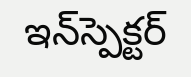ఇన్‌స్పెక్టర్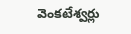వెంకటేశ్వర్లు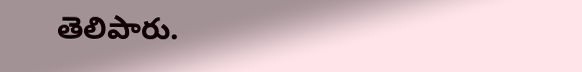తెలిపారు.